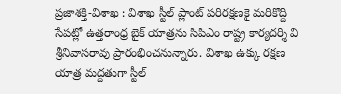ప్రజాశక్తి-విశాఖ : విశాఖ స్టీల్ ప్లాంట్ పరిరక్షణకై మరికొద్ది సేపట్లో ఉత్తరాంధ్ర బైక్ యాత్రను సిపిఎం రాష్ట్ర కార్యదర్శి వి శ్రీనివాసరావు ప్రారంభించనున్నారు. విశాఖ ఉక్కు రక్షణ యాత్ర మద్దతుగా స్టీల్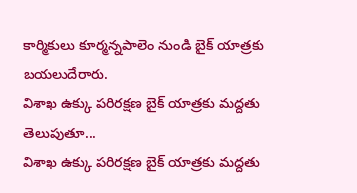కార్మికులు కూర్మన్నపాలెం నుండి బైక్ యాత్రకు బయలుదేరారు.
విశాఖ ఉక్కు పరిరక్షణ బైక్ యాత్రకు మద్దతు తెలుపుతూ...
విశాఖ ఉక్కు పరిరక్షణ బైక్ యాత్రకు మద్దతు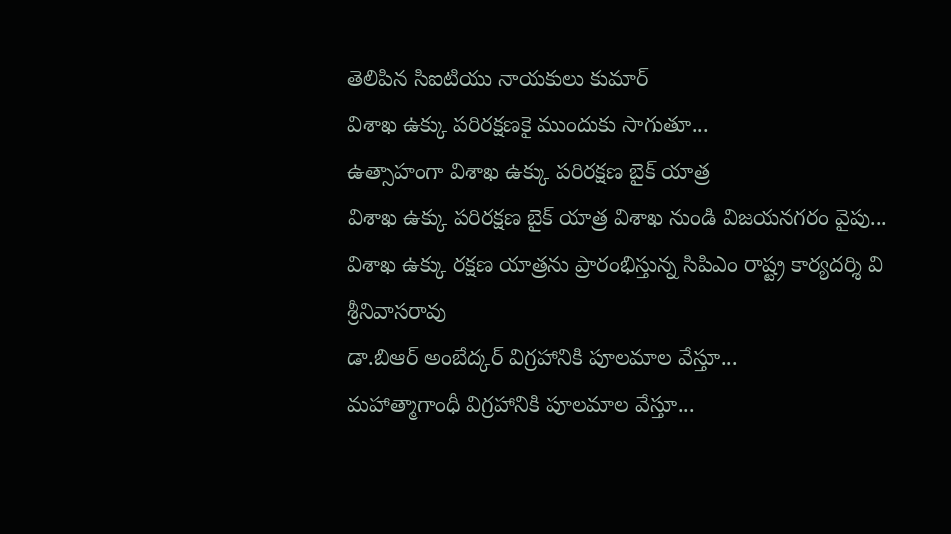తెలిపిన సిఐటియు నాయకులు కుమార్
విశాఖ ఉక్కు పరిరక్షణకై ముందుకు సాగుతూ...
ఉత్సాహంగా విశాఖ ఉక్కు పరిరక్షణ బైక్ యాత్ర
విశాఖ ఉక్కు పరిరక్షణ బైక్ యాత్ర విశాఖ నుండి విజయనగరం వైపు...
విశాఖ ఉక్కు రక్షణ యాత్రను ప్రారంభిస్తున్న సిపిఎం రాష్ట్ర కార్యదర్శి వి శ్రీనివాసరావు
డా.బిఆర్ అంబేద్కర్ విగ్రహానికి పూలమాల వేస్తూ...
మహాత్మాగాంధీ విగ్రహానికి పూలమాల వేస్తూ...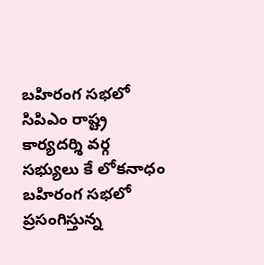బహిరంగ సభలో సిపిఎం రాష్ట్ర కార్యదర్శి వర్గ సభ్యులు కే లోకనాధం
బహిరంగ సభలో ప్రసంగిస్తున్న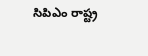సిపిఎం రాష్ట్ర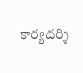కార్యదర్శి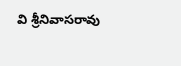వి శ్రీనివాసరావు